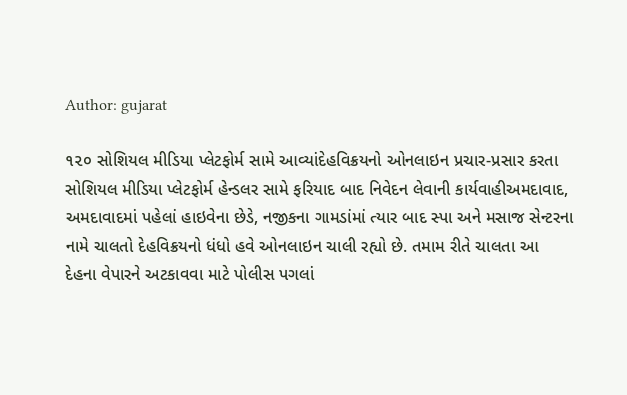Author: gujarat

૧૨૦ સોશિયલ મીડિયા પ્લેટફોર્મ સામે આવ્યાંદેહવિક્રયનો ઓનલાઇન પ્રચાર-પ્રસાર કરતા સોશિયલ મીડિયા પ્લેટફોર્મ હેન્ડલર સામે ફરિયાદ બાદ નિવેદન લેવાની કાર્યવાહીઅમદાવાદ, અમદાવાદમાં પહેલાં હાઇવેના છેડે, નજીકના ગામડાંમાં ત્યાર બાદ સ્પા અને મસાજ સેન્ટરના નામે ચાલતો દેહવિક્રયનો ધંધો હવે ઓનલાઇન ચાલી રહ્યો છે. તમામ રીતે ચાલતા આ દેહના વેપારને અટકાવવા માટે પોલીસ પગલાં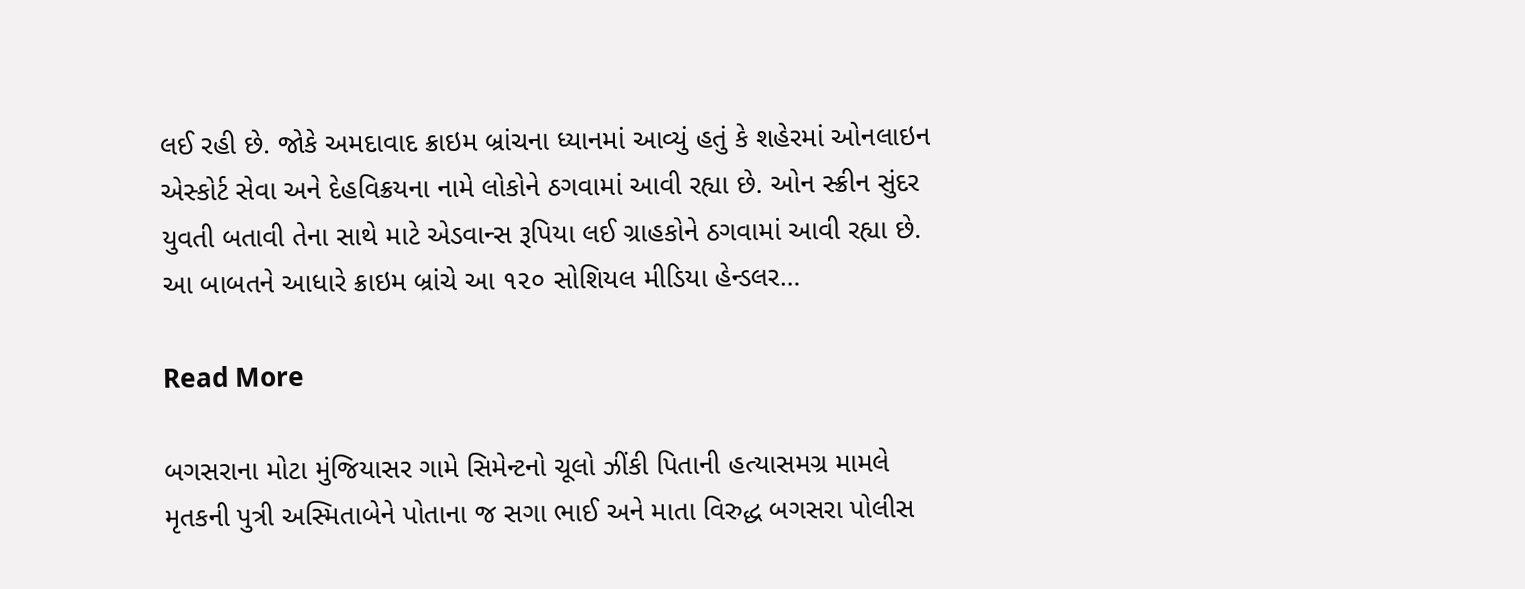લઈ રહી છે. જોકે અમદાવાદ ક્રાઇમ બ્રાંચના ધ્યાનમાં આવ્યું હતું કે શહેરમાં ઓનલાઇન એસ્કોર્ટ સેવા અને દેહવિક્રયના નામે લોકોને ઠગવામાં આવી રહ્યા છે. ઓન સ્ક્રીન સુંદર યુવતી બતાવી તેના સાથે માટે એડવાન્સ રૂપિયા લઈ ગ્રાહકોને ઠગવામાં આવી રહ્યા છે. આ બાબતને આધારે ક્રાઇમ બ્રાંચે આ ૧૨૦ સોશિયલ મીડિયા હેન્ડલર…

Read More

બગસરાના મોટા મુંજિયાસર ગામે સિમેન્ટનો ચૂલો ઝીંકી પિતાની હત્યાસમગ્ર મામલે મૃતકની પુત્રી અસ્મિતાબેને પોતાના જ સગા ભાઈ અને માતા વિરુદ્ધ બગસરા પોલીસ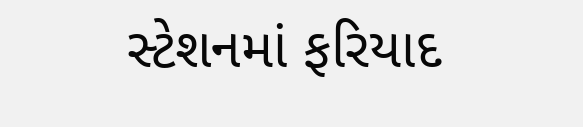સ્ટેશનમાં ફરિયાદ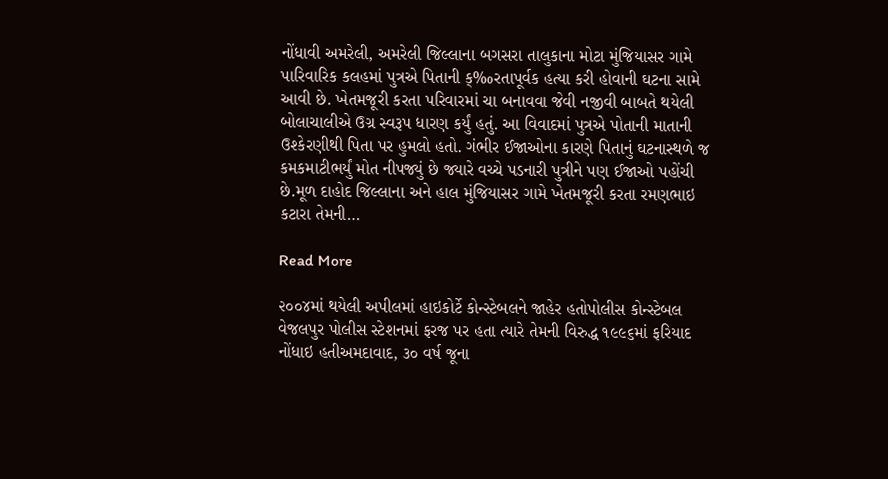નોંધાવી અમરેલી, અમરેલી જિલ્લાના બગસરા તાલુકાના મોટા મુંજિયાસર ગામે પારિવારિક કલહમાં પુત્રએ પિતાની ક્‰રતાપૂર્વક હત્યા કરી હોવાની ઘટના સામે આવી છે. ખેતમજૂરી કરતા પરિવારમાં ચા બનાવવા જેવી નજીવી બાબતે થયેલી બોલાચાલીએ ઉગ્ર સ્વરૂપ ધારણ કર્યું હતું. આ વિવાદમાં પુત્રએ પોતાની માતાની ઉશ્કેરણીથી પિતા પર હુમલો હતો. ગંભીર ઈજાઓના કારણે પિતાનું ઘટનાસ્થળે જ કમકમાટીભર્યું મોત નીપજ્યું છે જ્યારે વચ્ચે પડનારી પુત્રીને પણ ઈજાઓ પહોંચી છે.મૂળ દાહોદ જિલ્લાના અને હાલ મુંજિયાસર ગામે ખેતમજૂરી કરતા રમણભાઇ કટારા તેમની…

Read More

૨૦૦૪માં થયેલી અપીલમાં હાઇકોર્ટે કોન્સ્ટેબલને જાહેર હતોપોલીસ કોન્સ્ટેબલ વેજલપુર પોલીસ સ્ટેશનમાં ફરજ પર હતા ત્યારે તેમની વિરુદ્ધ ૧૯૯૬માં ફરિયાદ નોંધાઇ હતીઅમદાવાદ, ૩૦ વર્ષ જૂના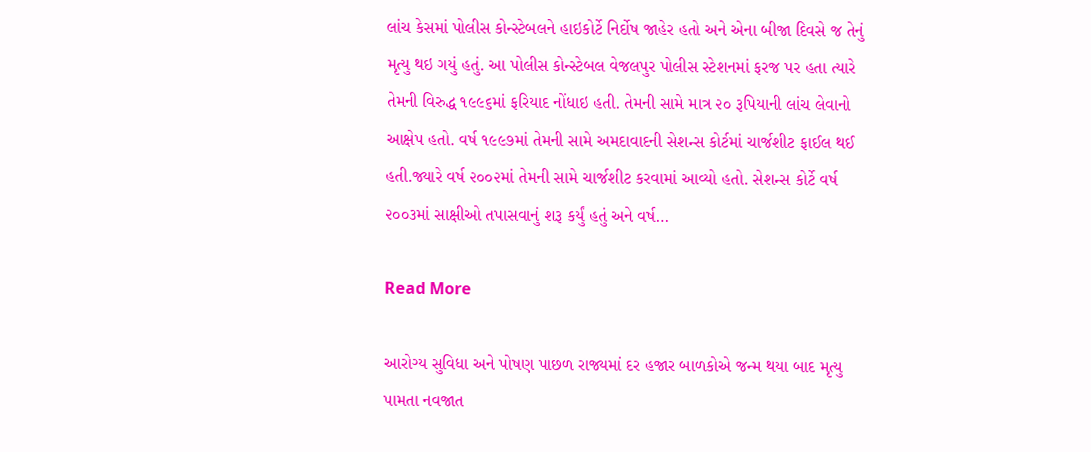લાંચ કેસમાં પોલીસ કોન્સ્ટેબલને હાઇકોર્ટે નિર્દોષ જાહેર હતો અને એના બીજા દિવસે જ તેનું મૃત્યુ થઇ ગયું હતું. આ પોલીસ કોન્સ્ટેબલ વેજલપુર પોલીસ સ્ટેશનમાં ફરજ પર હતા ત્યારે તેમની વિરુદ્ધ ૧૯૯૬માં ફરિયાદ નોંધાઇ હતી. તેમની સામે માત્ર ૨૦ રૂપિયાની લાંચ લેવાનો આક્ષેપ હતો. વર્ષ ૧૯૯૭માં તેમની સામે અમદાવાદની સેશન્સ કોર્ટમાં ચાર્જશીટ ફાઈલ થઈ હતી.જ્યારે વર્ષ ૨૦૦૨માં તેમની સામે ચાર્જશીટ કરવામાં આવ્યો હતો. સેશન્સ કોર્ટે વર્ષ ૨૦૦૩માં સાક્ષીઓ તપાસવાનું શરૂ કર્યું હતું અને વર્ષ…

Read More

આરોગ્ય સુવિધા અને પોષણ પાછળ રાજ્યમાં દર હજાર બાળકોએ જન્મ થયા બાદ મૃત્યુ પામતા નવજાત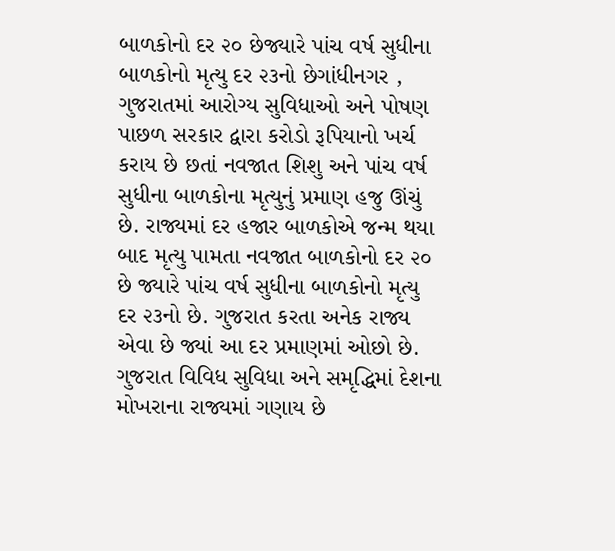બાળકોનો દર ૨૦ છેજ્યારે પાંચ વર્ષ સુધીના બાળકોનો મૃત્યુ દર ૨૩નો છેગાંધીનગર , ગુજરાતમાં આરોગ્ય સુવિધાઓ અને પોષણ પાછળ સરકાર દ્વારા કરોડો રૂપિયાનો ખર્ચ કરાય છે છતાં નવજાત શિશુ અને પાંચ વર્ષ સુધીના બાળકોના મૃત્યુનું પ્રમાણ હજુ ઊંચું છે. રાજ્યમાં દર હજાર બાળકોએ જન્મ થયા બાદ મૃત્યુ પામતા નવજાત બાળકોનો દર ૨૦ છે જ્યારે પાંચ વર્ષ સુધીના બાળકોનો મૃત્યુ દર ૨૩નો છે. ગુજરાત કરતા અનેક રાજ્ય એવા છે જ્યાં આ દર પ્રમાણમાં ઓછો છે. ગુજરાત વિવિધ સુવિધા અને સમૃદ્ધિમાં દેશના મોખરાના રાજ્યમાં ગણાય છે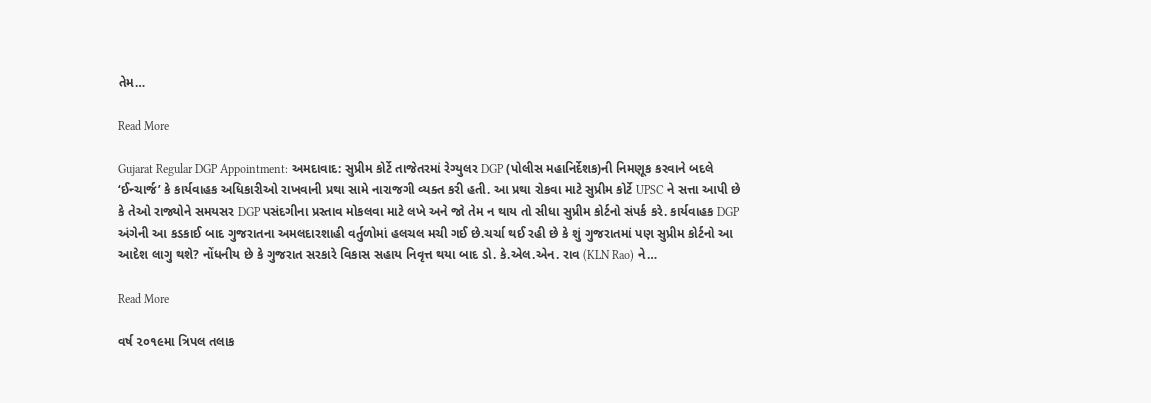તેમ…

Read More

Gujarat Regular DGP Appointment: અમદાવાદ: સુપ્રીમ કોર્ટે તાજેતરમાં રેગ્યુલર DGP (પોલીસ મહાનિર્દેશક)ની નિમણૂક કરવાને બદલે ‘ઈન્ચાર્જ’ કે કાર્યવાહક અધિકારીઓ રાખવાની પ્રથા સામે નારાજગી વ્યક્ત કરી હતી. આ પ્રથા રોકવા માટે સુપ્રીમ કોર્ટે UPSC ને સત્તા આપી છે કે તેઓ રાજ્યોને સમયસર DGP પસંદગીના પ્રસ્તાવ મોકલવા માટે લખે અને જો તેમ ન થાય તો સીધા સુપ્રીમ કોર્ટનો સંપર્ક કરે. કાર્યવાહક DGP અંગેની આ કડકાઈ બાદ ગુજરાતના અમલદારશાહી વર્તુળોમાં હલચલ મચી ગઈ છે.ચર્ચા થઈ રહી છે કે શું ગુજરાતમાં પણ સુપ્રીમ કોર્ટનો આ આદેશ લાગુ થશે? નોંધનીય છે કે ગુજરાત સરકારે વિકાસ સહાય નિવૃત્ત થયા બાદ ડો. કે.એલ.એન. રાવ (KLN Rao) ને…

Read More

વર્ષ ૨૦૧૯મા ત્રિપલ તલાક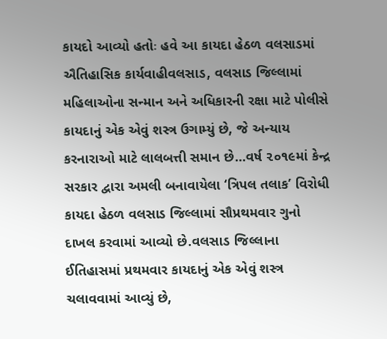કાયદો આવ્યો હતોઃ હવે આ કાયદા હેઠળ વલસાડમાં ઐતિહાસિક કાર્યવાહીવલસાડ, વલસાડ જિલ્લામાં મહિલાઓના સન્માન અને અધિકારની રક્ષા માટે પોલીસે કાયદાનું એક એવું શસ્ત્ર ઉગામ્યું છે, જે અન્યાય કરનારાઓ માટે લાલબત્તી સમાન છે…વર્ષ ૨૦૧૯માં કેન્દ્ર સરકાર દ્વારા અમલી બનાવાયેલા ‘ત્રિપલ તલાક’ વિરોધી કાયદા હેઠળ વલસાડ જિલ્લામાં સૌપ્રથમવાર ગુનો દાખલ કરવામાં આવ્યો છે.વલસાડ જિલ્લાના ઈતિહાસમાં પ્રથમવાર કાયદાનું એક એવું શસ્ત્ર ચલાવવામાં આવ્યું છે,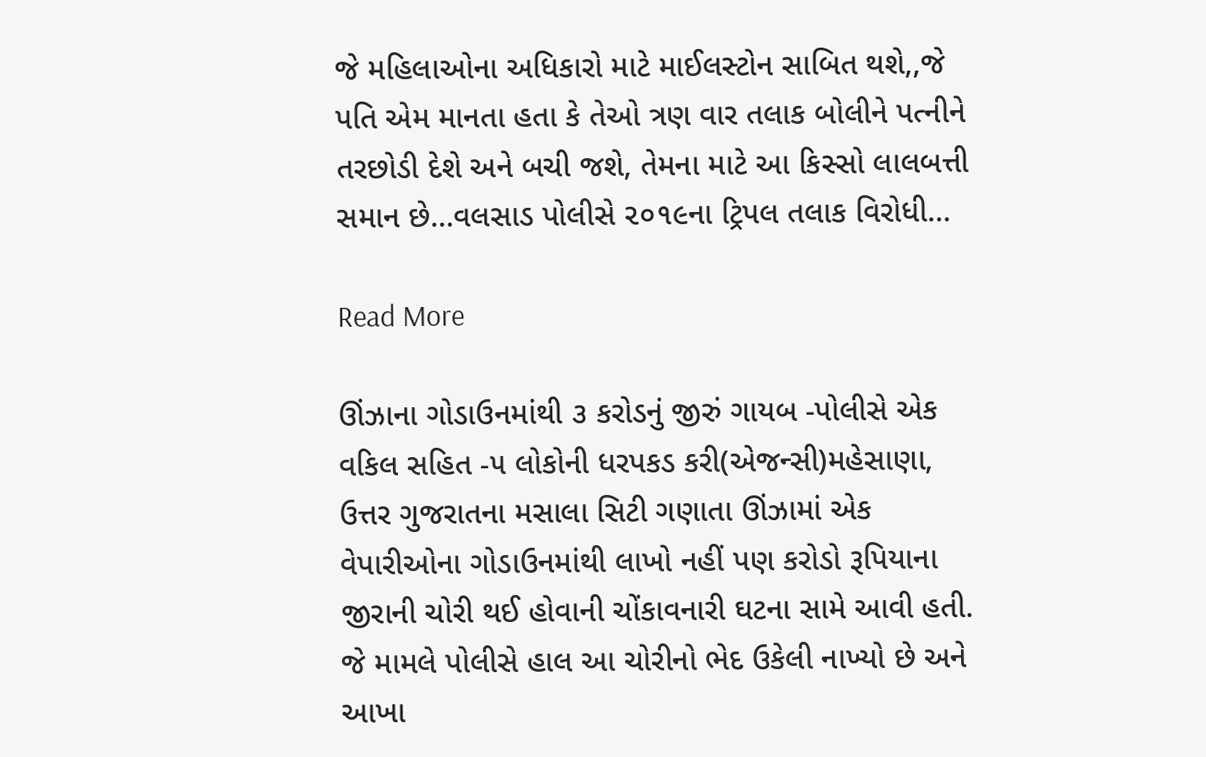જે મહિલાઓના અધિકારો માટે માઈલસ્ટોન સાબિત થશે,,જે પતિ એમ માનતા હતા કે તેઓ ત્રણ વાર તલાક બોલીને પત્નીને તરછોડી દેશે અને બચી જશે, તેમના માટે આ કિસ્સો લાલબત્તી સમાન છે…વલસાડ પોલીસે ૨૦૧૯ના ટ્રિપલ તલાક વિરોધી…

Read More

ઊંઝાના ગોડાઉનમાંથી ૩ કરોડનું જીરું ગાયબ -પોલીસે એક વકિલ સહિત -૫ લોકોની ધરપકડ કરી(એજન્સી)મહેસાણા, ઉત્તર ગુજરાતના મસાલા સિટી ગણાતા ઊંઝામાં એક વેપારીઓના ગોડાઉનમાંથી લાખો નહીં પણ કરોડો રૂપિયાના જીરાની ચોરી થઈ હોવાની ચોંકાવનારી ઘટના સામે આવી હતી. જે મામલે પોલીસે હાલ આ ચોરીનો ભેદ ઉકેલી નાખ્યો છે અને આખા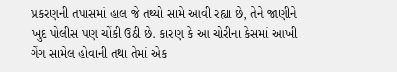પ્રકરણની તપાસમાં હાલ જે તથ્યો સામે આવી રહ્યા છે, તેને જાણીને ખુદ પોલીસ પણ ચોંકી ઉઠી છે. કારણ કે આ ચોરીના કેસમાં આખી ગેંગ સામેલ હોવાની તથા તેમાં એક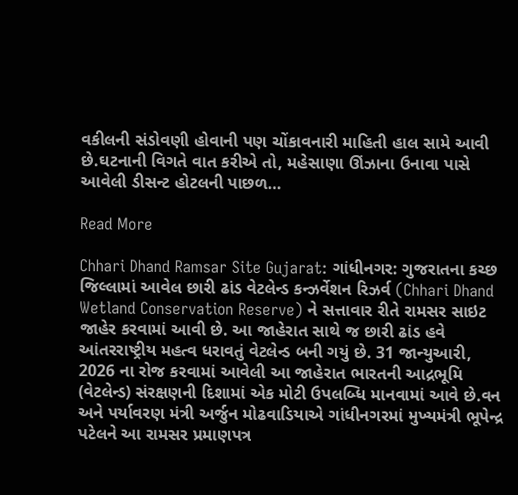વકીલની સંડોવણી હોવાની પણ ચોંકાવનારી માહિતી હાલ સામે આવી છે.ઘટનાની વિગતે વાત કરીએ તો, મહેસાણા ઊંઝાના ઉનાવા પાસે આવેલી ડીસન્ટ હોટલની પાછળ…

Read More

Chhari Dhand Ramsar Site Gujarat: ગાંધીનગર: ગુજરાતના કચ્છ જિલ્લામાં આવેલ છારી ઢાંડ વેટલેન્ડ કન્ઝર્વેશન રિઝર્વ (Chhari Dhand Wetland Conservation Reserve) ને સત્તાવાર રીતે રામસર સાઇટ જાહેર કરવામાં આવી છે. આ જાહેરાત સાથે જ છારી ઢાંડ હવે આંતરરાષ્ટ્રીય મહત્વ ધરાવતું વેટલેન્ડ બની ગયું છે. 31 જાન્યુઆરી, 2026 ના રોજ કરવામાં આવેલી આ જાહેરાત ભારતની આદ્રભૂમિ (વેટલેન્ડ) સંરક્ષણની દિશામાં એક મોટી ઉપલબ્ધિ માનવામાં આવે છે.વન અને પર્યાવરણ મંત્રી અર્જુન મોઢવાડિયાએ ગાંધીનગરમાં મુખ્યમંત્રી ભૂપેન્દ્ર પટેલને આ રામસર પ્રમાણપત્ર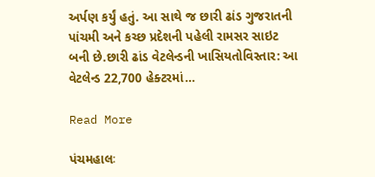અર્પણ કર્યું હતું. આ સાથે જ છારી ઢાંડ ગુજરાતની પાંચમી અને કચ્છ પ્રદેશની પહેલી રામસર સાઇટ બની છે.છારી ઢાંડ વેટલેન્ડની ખાસિયતોવિસ્તાર: આ વેટલેન્ડ 22,700 હેક્ટરમાં…

Read More

પંચમહાલઃ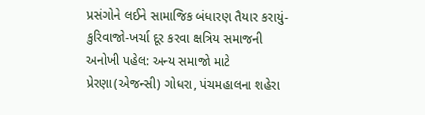પ્રસંગોને લઈને સામાજિક બંધારણ તૈયાર કરાયું-કુરિવાજો-ખર્ચા દૂર કરવા ક્ષત્રિય સમાજની અનોખી પહેલ: અન્ય સમાજો માટે પ્રેરણા(એજન્સી) ગોધરા, પંચમહાલના શહેરા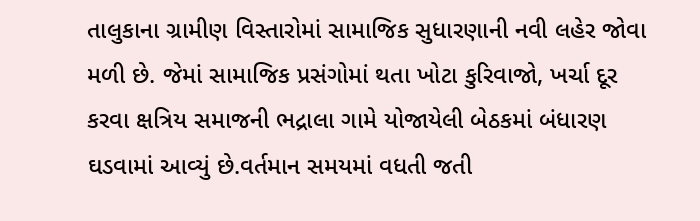તાલુકાના ગ્રામીણ વિસ્તારોમાં સામાજિક સુધારણાની નવી લહેર જોવા મળી છે. જેમાં સામાજિક પ્રસંગોમાં થતા ખોટા કુરિવાજો, ખર્ચા દૂર કરવા ક્ષત્રિય સમાજની ભદ્રાલા ગામે યોજાયેલી બેઠકમાં બંધારણ ઘડવામાં આવ્યું છે.વર્તમાન સમયમાં વધતી જતી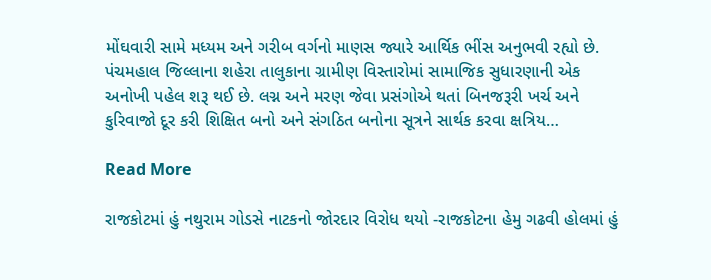મોંઘવારી સામે મધ્યમ અને ગરીબ વર્ગનો માણસ જ્યારે આર્થિક ભીંસ અનુભવી રહ્યો છે. પંચમહાલ જિલ્લાના શહેરા તાલુકાના ગ્રામીણ વિસ્તારોમાં સામાજિક સુધારણાની એક અનોખી પહેલ શરૂ થઈ છે. લગ્ન અને મરણ જેવા પ્રસંગોએ થતાં બિનજરૂરી ખર્ચ અને કુરિવાજો દૂર કરી શિક્ષિત બનો અને સંગઠિત બનોના સૂત્રને સાર્થક કરવા ક્ષત્રિય…

Read More

રાજકોટમાં હું નથુરામ ગોડસે નાટકનો જોરદાર વિરોધ થયો -રાજકોટના હેમુ ગઢવી હોલમાં હું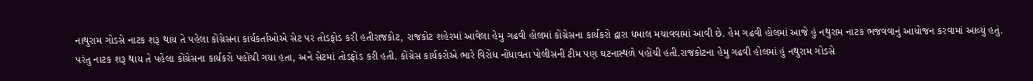નાથુરામ ગોડસે નાટક શરૂ થાય તે પહેલા કોંગ્રેસના કાર્યકર્તાઓએ સેટ પર તોડફોડ કરી હતીરાજકોટ, રાજકોટ શહેરમાં આવેલા હેમુ ગઢવી હોલમાં કોંગ્રેસના કાર્યકરો દ્વારા ધમાલ મચાવવામાં આવી છે. હેમ ગઢવી હોલમાં આજે હું નથુરામ નાટક ભજવવાનું આયોજન કરવામાં આવ્યું હતું. પરંતુ નાટક શરૂ થાય તે પહેલા કોંગ્રેસના કાર્યકરો પહોંચી ગયા હતા, અને સેટમાં તોડફોડ કરી હતી. કોંગ્રેસ કાર્યકરોએ ભારે વિરોધ નોંધાવતા પોલીસની ટીમ પણ ઘટનાસ્થળે પહોંચી હતી.રાજકોટના હેમુ ગઢવી હોલમાં હું નથુરામ ગોડસે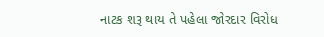નાટક શરૂ થાય તે પહેલા જોરદાર વિરોધ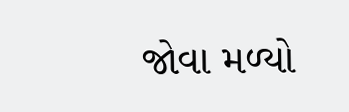જોવા મળ્યો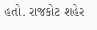હતો. રાજકોટ શહેર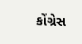કોંગ્રેસ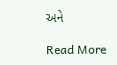અને

Read More